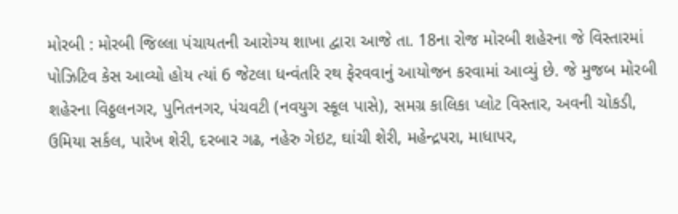મોરબી : મોરબી જિલ્લા પંચાયતની આરોગ્ય શાખા દ્વારા આજે તા. 18ના રોજ મોરબી શહેરના જે વિસ્તારમાં પોઝિટિવ કેસ આવ્યો હોય ત્યાં 6 જેટલા ધન્વંતરિ રથ ફેરવવાનું આયોજન કરવામાં આવ્યું છે. જે મુજબ મોરબી શહેરના વિઠ્ઠલનગર, પુનિતનગર, પંચવટી (નવયુગ સ્કૂલ પાસે), સમગ્ર કાલિકા પ્લોટ વિસ્તાર, અવની ચોકડી, ઉમિયા સર્કલ, પારેખ શેરી, દરબાર ગઢ, નહેરુ ગેઇટ, ઘાંચી શેરી, મહેન્દ્રપરા, માધાપર,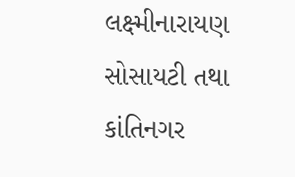લક્ષ્મીનારાયણ સોસાયટી તથા કાંતિનગર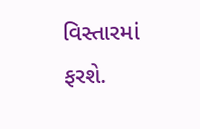વિસ્તારમાં ફરશે.